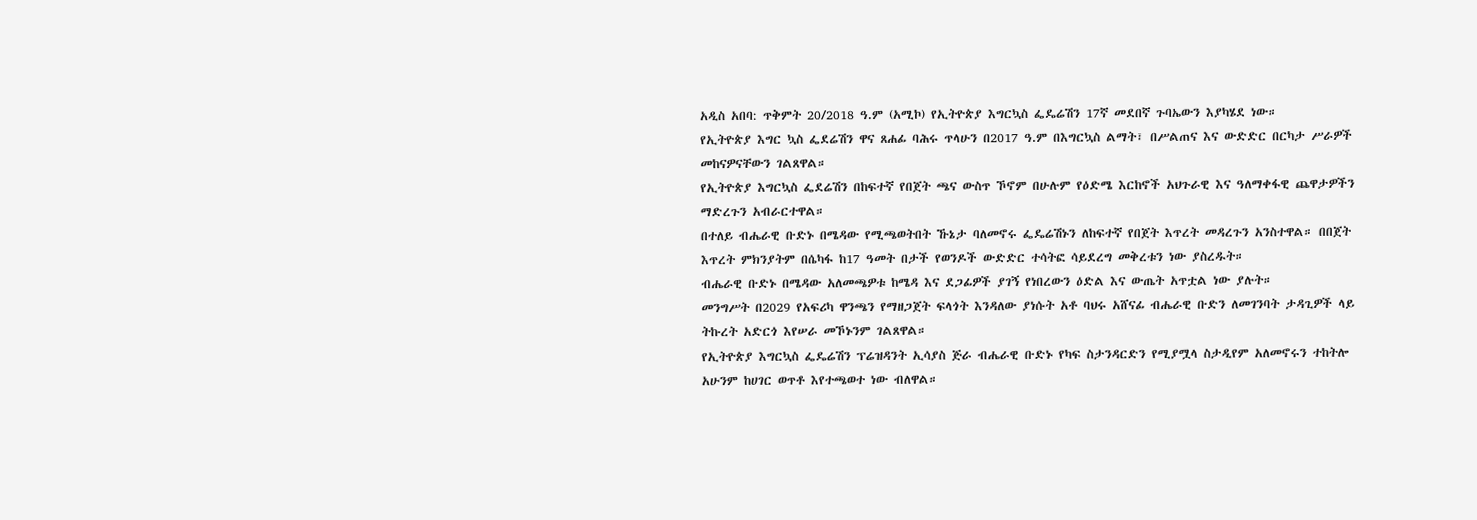አዲስ አበባ: ጥቅምት 20/2018 ዓ.ም (አሚኮ) የኢትዮጵያ እግርኳስ ፌዴሬሽን 17ኛ መደበኛ ጉባኤውን እያካሄደ ነው።
የኢትዮጵያ እግር ኳስ ፌደሬሽን ዋና ጸሐፊ ባሕሩ ጥላሁን በ2017 ዓ.ም በእግርኳስ ልማት፣ በሥልጠና እና ውድድር በርካታ ሥራዎች መከናዎናቸውን ገልጸዋል።
የኢትዮጵያ እግርኳስ ፌደሬሽን በከፍተኛ የበጀት ጫና ውስጥ ኾኖም በሁሉም የዕድሜ እርከኖች አህጉራዊ እና ዓለማቀፋዊ ጨዋታዎችን ማድረጉን አብራርተዋል።
በተለይ ብሔራዊ ቡድኑ በሜዳው የሚጫወትበት ኹኔታ ባለመኖሩ ፌዴሬሽኑን ለከፍተኛ የበጀት እጥረት መዳረጉን አንስተዋል። በበጀት እጥረት ምክንያትም በሴካፋ ከ17 ዓመት በታች የወንዶች ውድድር ተሳትፎ ሳይደረግ መቅረቱን ነው ያስረዱት።
ብሔራዊ ቡድኑ በሜዳው አለመጫዎቱ ከሜዳ እና ደጋፊዎች ያገኝ የነበረውን ዕድል እና ውጤት አጥቷል ነው ያሉት።
መንግሥት በ2029 የአፍሪካ ዋንጫን የማዘጋጀት ፍላጎት እንዳለው ያነሱት አቶ ባህሩ አሸናፊ ብሔራዊ ቡድን ለመገንባት ታዳጊዎች ላይ ትኩረት አድርጎ እየሠራ መኾኑንም ገልጸዋል።
የኢትዮጵያ እግርኳስ ፌዴሬሽን ፕሬዝዳንት ኢሳያስ ጅራ ብሔራዊ ቡድኑ የካፍ ስታንዳርድን የሚያሟላ ስታዲየም አለመኖሩን ተከትሎ አሁንም ከሀገር ወጥቶ እየተጫወተ ነው ብለዋል።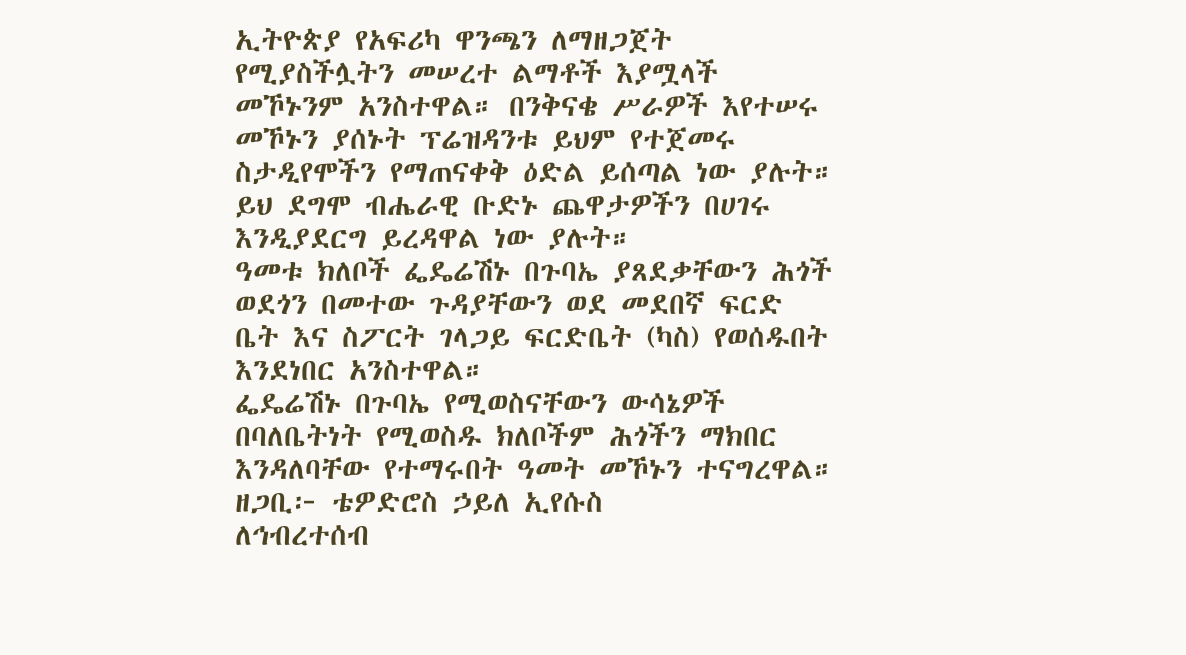ኢትዮጵያ የአፍሪካ ዋንጫን ለማዘጋጀት የሚያስችሏትን መሠረተ ልማቶች እያሟላች መኾኑንም አንስተዋል። በንቅናቄ ሥራዎች እየተሠሩ መኾኑን ያሰኑት ፕሬዝዳንቱ ይህም የተጀመሩ ስታዲየሞችን የማጠናቀቅ ዕድል ይሰጣል ነው ያሉት።
ይህ ደግሞ ብሔራዊ ቡድኑ ጨዋታዎችን በሀገሩ እንዲያደርግ ይረዳዋል ነው ያሉት።
ዓመቱ ክለቦች ፌዴሬሽኑ በጉባኤ ያጸደቃቸውን ሕጎች ወደጎን በመተው ጉዳያቸውን ወደ መደበኛ ፍርድ ቤት እና ስፖርት ገላጋይ ፍርድቤት (ካስ) የወሰዱበት እንደነበር አንስተዋል።
ፌዴሬሽኑ በጉባኤ የሚወስናቸውን ውሳኔዎች በባለቤትነት የሚወስዱ ክለቦችም ሕጎችን ማክበር እንዳለባቸው የተማሩበት ዓመት መኾኑን ተናግረዋል።
ዘጋቢ፦ ቴዎድሮስ ኃይለ ኢየሱስ
ለኅብረተሰብ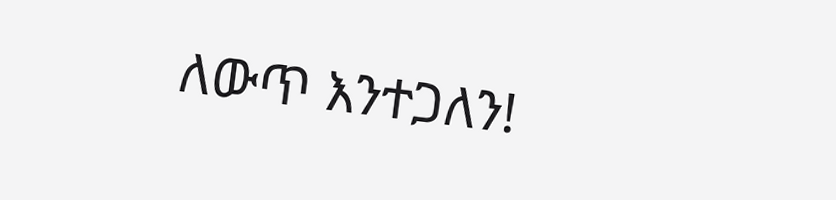ለውጥ እንተጋለን!